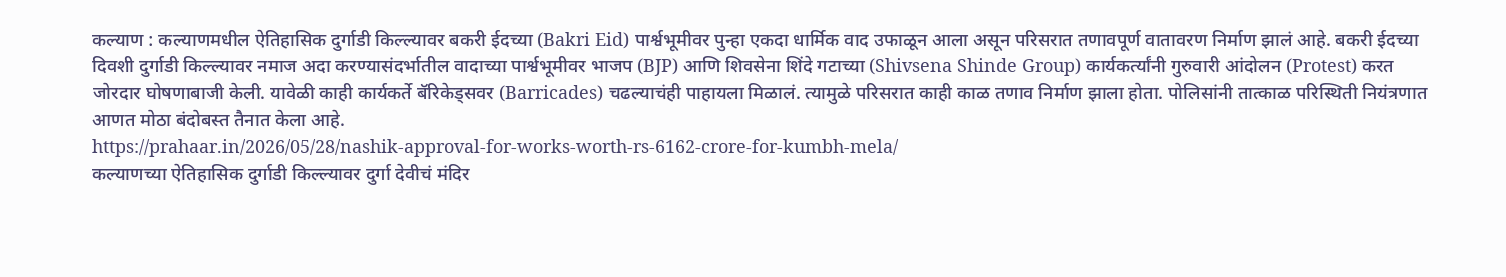कल्याण : कल्याणमधील ऐतिहासिक दुर्गाडी किल्ल्यावर बकरी ईदच्या (Bakri Eid) पार्श्वभूमीवर पुन्हा एकदा धार्मिक वाद उफाळून आला असून परिसरात तणावपूर्ण वातावरण निर्माण झालं आहे. बकरी ईदच्या दिवशी दुर्गाडी किल्ल्यावर नमाज अदा करण्यासंदर्भातील वादाच्या पार्श्वभूमीवर भाजप (BJP) आणि शिवसेना शिंदे गटाच्या (Shivsena Shinde Group) कार्यकर्त्यांनी गुरुवारी आंदोलन (Protest) करत जोरदार घोषणाबाजी केली. यावेळी काही कार्यकर्ते बॅरिकेड्सवर (Barricades) चढल्याचंही पाहायला मिळालं. त्यामुळे परिसरात काही काळ तणाव निर्माण झाला होता. पोलिसांनी तात्काळ परिस्थिती नियंत्रणात आणत मोठा बंदोबस्त तैनात केला आहे.
https://prahaar.in/2026/05/28/nashik-approval-for-works-worth-rs-6162-crore-for-kumbh-mela/
कल्याणच्या ऐतिहासिक दुर्गाडी किल्ल्यावर दुर्गा देवीचं मंदिर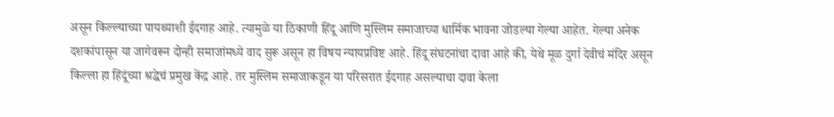असून किल्ल्याच्या पायथ्याशी ईदगाह आहे. त्यामुळे या ठिकाणी हिंदू आणि मुस्लिम समाजाच्या धार्मिक भावना जोडल्या गेल्या आहेत. गेल्या अनेक दशकांपासून या जागेवरून दोन्ही समाजांमध्ये वाद सुरू असून हा विषय न्यायप्रविष्ट आहे. हिंदू संघटनांचा दावा आहे की, येथे मूळ दुर्गा देवीचं मंदिर असून किल्ला हा हिंदूंच्या श्रद्धेचं प्रमुख केंद्र आहे. तर मुस्लिम समाजाकडून या परिसरात ईदगाह असल्याचा दावा केला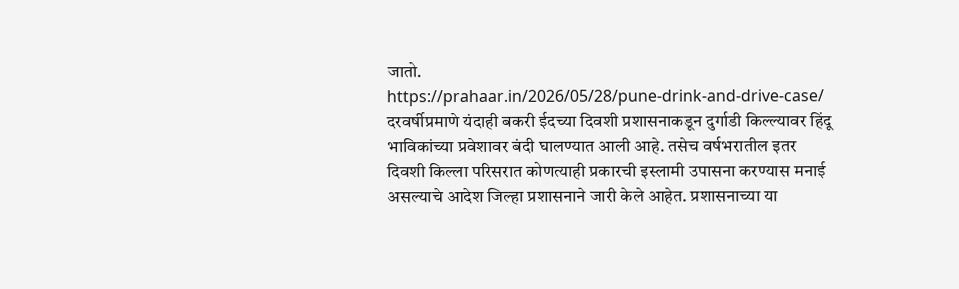जातो.
https://prahaar.in/2026/05/28/pune-drink-and-drive-case/
दरवर्षीप्रमाणे यंदाही बकरी ईदच्या दिवशी प्रशासनाकडून दुर्गाडी किल्ल्यावर हिंदू भाविकांच्या प्रवेशावर बंदी घालण्यात आली आहे. तसेच वर्षभरातील इतर दिवशी किल्ला परिसरात कोणत्याही प्रकारची इस्लामी उपासना करण्यास मनाई असल्याचे आदेश जिल्हा प्रशासनाने जारी केले आहेत. प्रशासनाच्या या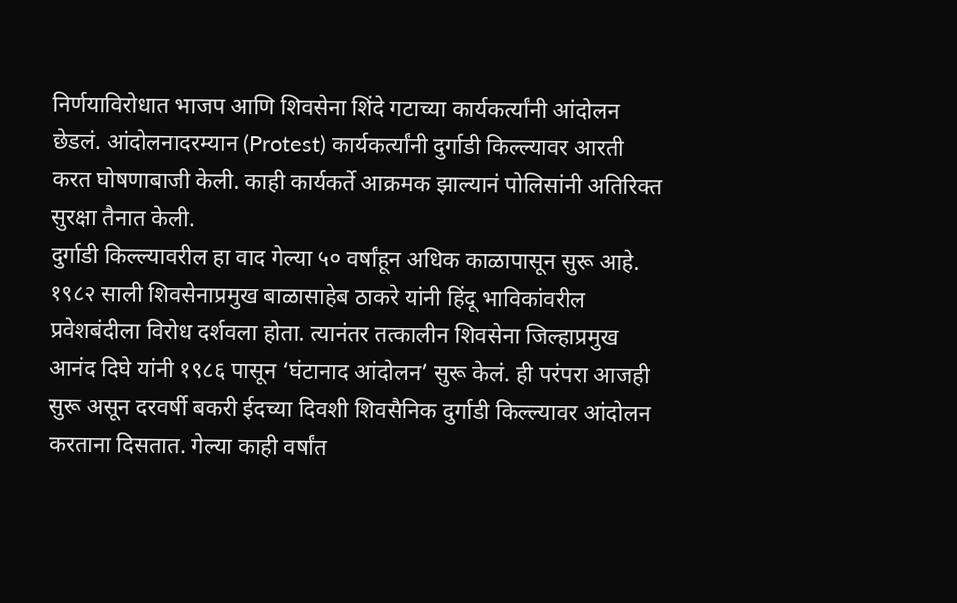निर्णयाविरोधात भाजप आणि शिवसेना शिंदे गटाच्या कार्यकर्त्यांनी आंदोलन छेडलं. आंदोलनादरम्यान (Protest) कार्यकर्त्यांनी दुर्गाडी किल्ल्यावर आरती करत घोषणाबाजी केली. काही कार्यकर्ते आक्रमक झाल्यानं पोलिसांनी अतिरिक्त सुरक्षा तैनात केली.
दुर्गाडी किल्ल्यावरील हा वाद गेल्या ५० वर्षांहून अधिक काळापासून सुरू आहे. १९८२ साली शिवसेनाप्रमुख बाळासाहेब ठाकरे यांनी हिंदू भाविकांवरील प्रवेशबंदीला विरोध दर्शवला होता. त्यानंतर तत्कालीन शिवसेना जिल्हाप्रमुख आनंद दिघे यांनी १९८६ पासून ‘घंटानाद आंदोलन’ सुरू केलं. ही परंपरा आजही सुरू असून दरवर्षी बकरी ईदच्या दिवशी शिवसैनिक दुर्गाडी किल्ल्यावर आंदोलन करताना दिसतात. गेल्या काही वर्षांत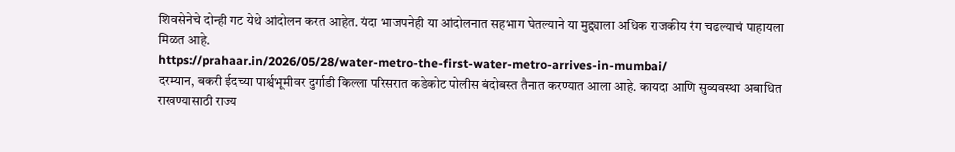शिवसेनेचे दोन्ही गट येथे आंदोलन करत आहेत. यंदा भाजपनेही या आंदोलनात सहभाग घेतल्याने या मुद्द्याला अधिक राजकीय रंग चढल्याचं पाहायला मिळत आहे.
https://prahaar.in/2026/05/28/water-metro-the-first-water-metro-arrives-in-mumbai/
दरम्यान, बकरी ईदच्या पार्श्वभूमीवर दुर्गाडी किल्ला परिसरात कडेकोट पोलीस बंदोबस्त तैनात करण्यात आला आहे. कायदा आणि सुव्यवस्था अबाधित राखण्यासाठी राज्य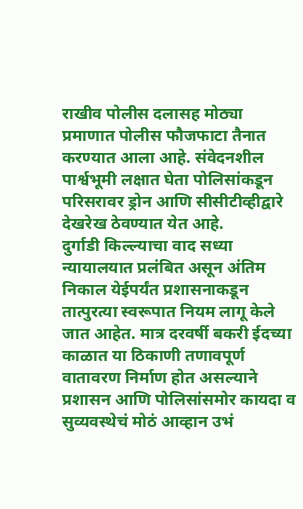राखीव पोलीस दलासह मोठ्या प्रमाणात पोलीस फौजफाटा तैनात करण्यात आला आहे. संवेदनशील पार्श्वभूमी लक्षात घेता पोलिसांकडून परिसरावर ड्रोन आणि सीसीटीव्हीद्वारे देखरेख ठेवण्यात येत आहे.
दुर्गाडी किल्ल्याचा वाद सध्या न्यायालयात प्रलंबित असून अंतिम निकाल येईपर्यंत प्रशासनाकडून तात्पुरत्या स्वरूपात नियम लागू केले जात आहेत. मात्र दरवर्षी बकरी ईदच्या काळात या ठिकाणी तणावपूर्ण वातावरण निर्माण होत असल्याने प्रशासन आणि पोलिसांसमोर कायदा व सुव्यवस्थेचं मोठं आव्हान उभं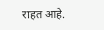राहत आहे.